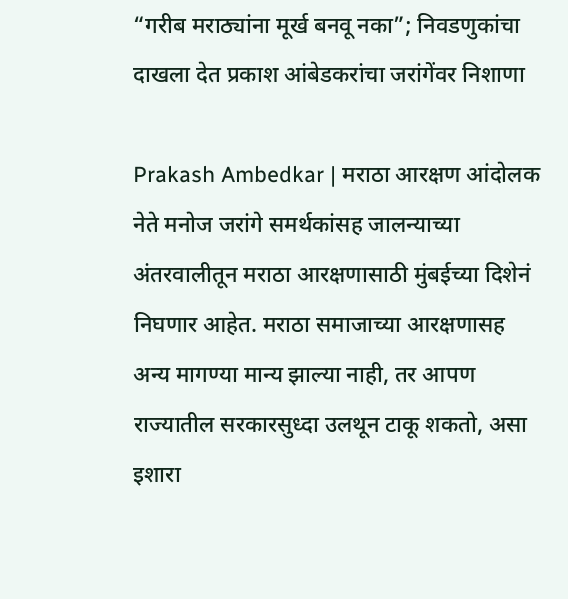“गरीब मराठ्यांना मूर्ख बनवू नका”; निवडणुकांचा दाखला देत प्रकाश आंबेडकरांचा जरांगेंवर निशाणा

Prakash Ambedkar | मराठा आरक्षण आंदोलक नेते मनोज जरांगे समर्थकांसह जालन्याच्या अंतरवालीतून मराठा आरक्षणासाठी मुंबईच्या दिशेनं निघणार आहेत. मराठा समाजाच्या आरक्षणासह अन्य मागण्या मान्य झाल्या नाही, तर आपण राज्यातील सरकारसुध्दा उलथून टाकू शकतो, असा इशारा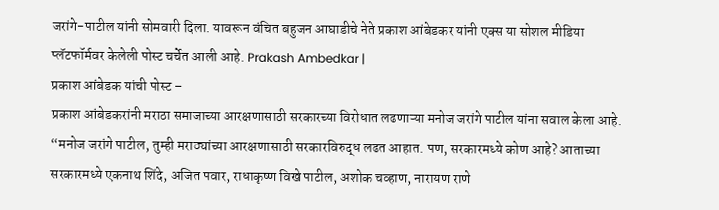जरांगे-पाटील यांनी सोमवारी दिला. यावरून वंचित बहुजन आघाडीचे नेते प्रकाश आंबेडकर यांनी एक्स या सोशल मीडिया प्लॅटफॉर्मवर केलेली पोस्ट चर्चेत आली आहे. Prakash Ambedkar |
प्रकाश आंबेडक यांची पोस्ट –
प्रकाश आंबेडकरांनी मराठा समाजाच्या आरक्षणासाठी सरकारच्या विरोधात लढणाऱ्या मनोज जरांगे पाटील यांना सवाल केला आहे. “मनोज जरांगे पाटील, तुम्ही मराठ्यांच्या आरक्षणासाठी सरकारविरुद्ध लढत आहात. पण, सरकारमध्ये कोण आहे? आताच्या सरकारमध्ये एकनाथ शिंदे, अजित पवार, राधाकृष्ण विखे पाटील, अशोक चव्हाण, नारायण राणे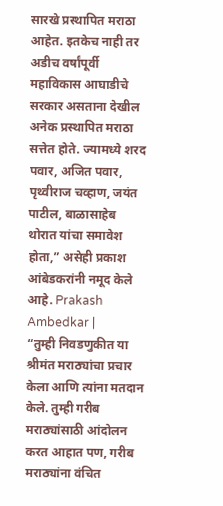सारखे प्रस्थापित मराठा आहेत. इतकेच नाही तर अडीच वर्षांपूर्वी महाविकास आघाडीचे सरकार असताना देखील अनेक प्रस्थापित मराठा सत्तेत होते. ज्यामध्ये शरद पवार, अजित पवार, पृथ्वीराज चव्हाण, जयंत पाटील, बाळासाहेब थोरात यांचा समावेश होता,” असेही प्रकाश आंबेडकरांनी नमूद केले आहे. Prakash Ambedkar |
“तुम्ही निवडणुकीत या श्रीमंत मराठ्यांचा प्रचार केला आणि त्यांना मतदान केले. तुम्ही गरीब मराठ्यांसाठी आंदोलन करत आहात पण, गरीब मराठ्यांना वंचित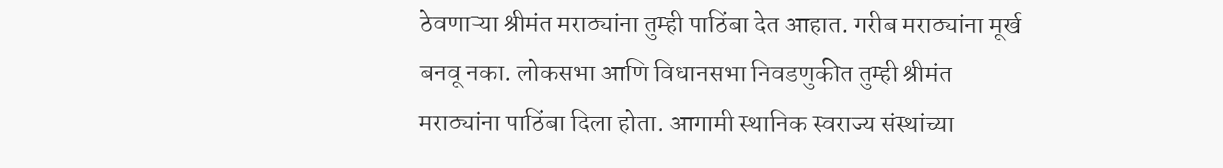ठेवणाऱ्या श्रीमंत मराठ्यांना तुम्ही पाठिंबा देत आहात. गरीब मराठ्यांना मूर्ख बनवू नका. लोकसभा आणि विधानसभा निवडणुकीत तुम्ही श्रीमंत मराठ्यांना पाठिंबा दिला होता. आगामी स्थानिक स्वराज्य संस्थांच्या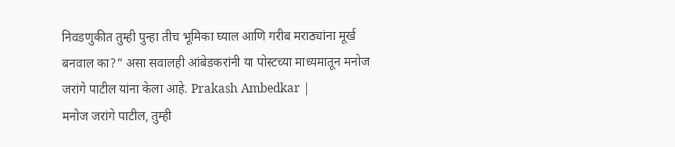निवडणुकीत तुम्ही पुन्हा तीच भूमिका घ्याल आणि गरीब मराठ्यांना मूर्ख बनवाल का?” असा सवालही आंबेडकरांनी या पोस्टच्या माध्यमातून मनोज जरांगे पाटील यांना केला आहे. Prakash Ambedkar |
मनोज जरांगे पाटील, तुम्ही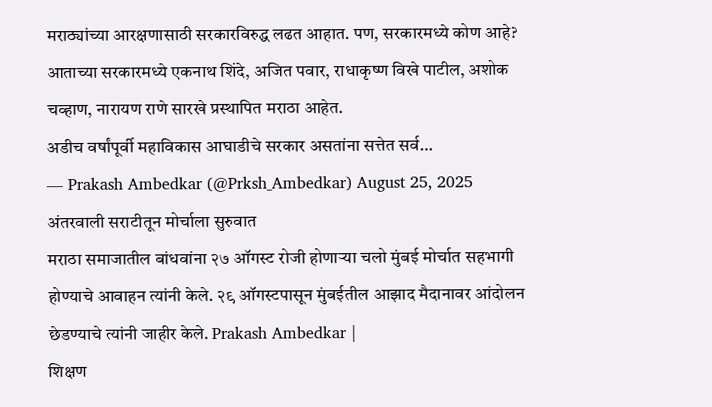मराठ्यांच्या आरक्षणासाठी सरकारविरुद्ध लढत आहात. पण, सरकारमध्ये कोण आहे? आताच्या सरकारमध्ये एकनाथ शिंदे, अजित पवार, राधाकृष्ण विखे पाटील, अशोक चव्हाण, नारायण राणे सारखे प्रस्थापित मराठा आहेत.
अडीच वर्षांपूर्वी महाविकास आघाडीचे सरकार असतांना सत्तेत सर्व…
— Prakash Ambedkar (@Prksh_Ambedkar) August 25, 2025
अंतरवाली सराटीतून मोर्चाला सुरुवात
मराठा समाजातील बांधवांना २७ ऑगस्ट रोजी होणाऱ्या चलो मुंबई मोर्चात सहभागी होण्याचे आवाहन त्यांनी केले. २९ ऑगस्टपासून मुंबईतील आझाद मैदानावर आंदोलन छेडण्याचे त्यांनी जाहीर केले. Prakash Ambedkar |
शिक्षण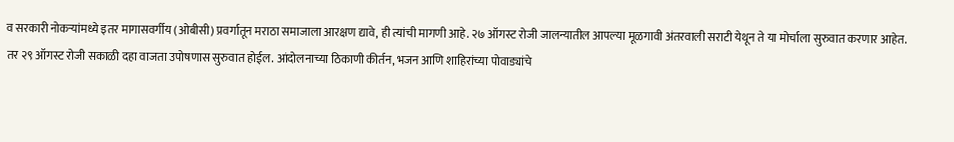व सरकारी नोकऱ्यांमध्ये इतर मागासवर्गीय (ओबीसी) प्रवर्गातून मराठा समाजाला आरक्षण द्यावे, ही त्यांची मागणी आहे. २७ ऑगस्ट रोजी जालन्यातील आपल्या मूळगावी अंतरवाली सराटी येथून ते या मोर्चाला सुरुवात करणार आहेत.
तर २९ ऑगस्ट रोजी सकाळी दहा वाजता उपोषणास सुरुवात होईल. आंदोलनाच्या ठिकाणी कीर्तन, भजन आणि शाहिरांच्या पोवाड्यांचे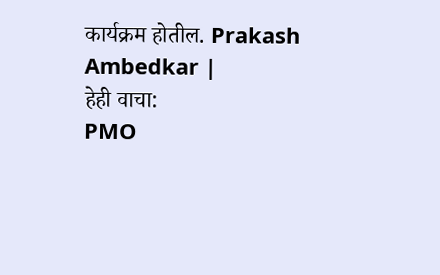कार्यक्रम होतील. Prakash Ambedkar |
हेही वाचा:
PMO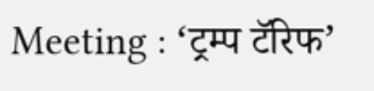Meeting : ‘ट्रम्प टॅरिफ’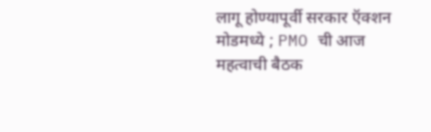लागू होण्यापूर्वी सरकार ऍक्शन मोडमध्ये ; PMO ची आज महत्वाची बैठक